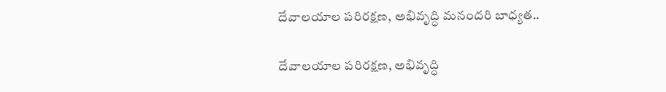దేవాలయాల పరిరక్షణ, అభివృద్ధి మనందరి బాధ్యత..

దేవాలయాల పరిరక్షణ, అభివృద్ధి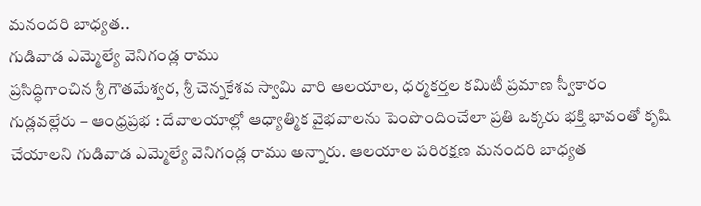మనందరి బాధ్యత..
గుడివాడ ఎమ్మెల్యే వెనిగండ్ల రాము
ప్రసిద్ధిగాంచిన శ్రీ గౌతమేశ్వర, శ్రీ చెన్నకేశవ స్వామి వారి ఆలయాల, ధర్మకర్తల కమిటీ ప్రమాణ స్వీకారం
గుడ్లవల్లేరు – ఆంధ్రప్రభ : దేవాలయాల్లో ఆధ్యాత్మిక వైభవాలను పెంపొందించేలా ప్రతి ఒక్కరు భక్తి భావంతో కృషి చేయాలని గుడివాడ ఎమ్మెల్యే వెనిగండ్ల రాము అన్నారు. ఆలయాల పరిరక్షణ మనందరి బాధ్యత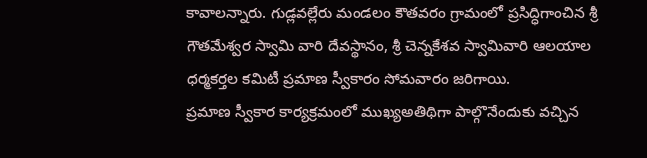కావాలన్నారు. గుడ్లవల్లేరు మండలం కౌతవరం గ్రామంలో ప్రసిద్ధిగాంచిన శ్రీ గౌతమేశ్వర స్వామి వారి దేవస్థానం, శ్రీ చెన్నకేశవ స్వామివారి ఆలయాల ధర్మకర్తల కమిటీ ప్రమాణ స్వీకారం సోమవారం జరిగాయి.
ప్రమాణ స్వీకార కార్యక్రమంలో ముఖ్యఅతిథిగా పాల్గొనేందుకు వచ్చిన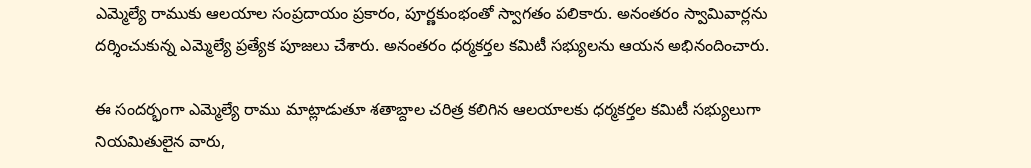ఎమ్మెల్యే రాముకు ఆలయాల సంప్రదాయం ప్రకారం, పూర్ణకుంభంతో స్వాగతం పలికారు. అనంతరం స్వామివార్లను దర్శించుకున్న ఎమ్మెల్యే ప్రత్యేక పూజలు చేశారు. అనంతరం ధర్మకర్తల కమిటీ సభ్యులను ఆయన అభినందించారు.

ఈ సందర్భంగా ఎమ్మెల్యే రాము మాట్లాడుతూ శతాబ్దాల చరిత్ర కలిగిన ఆలయాలకు ధర్మకర్తల కమిటీ సభ్యులుగా నియమితులైన వారు,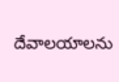దేవాలయాలను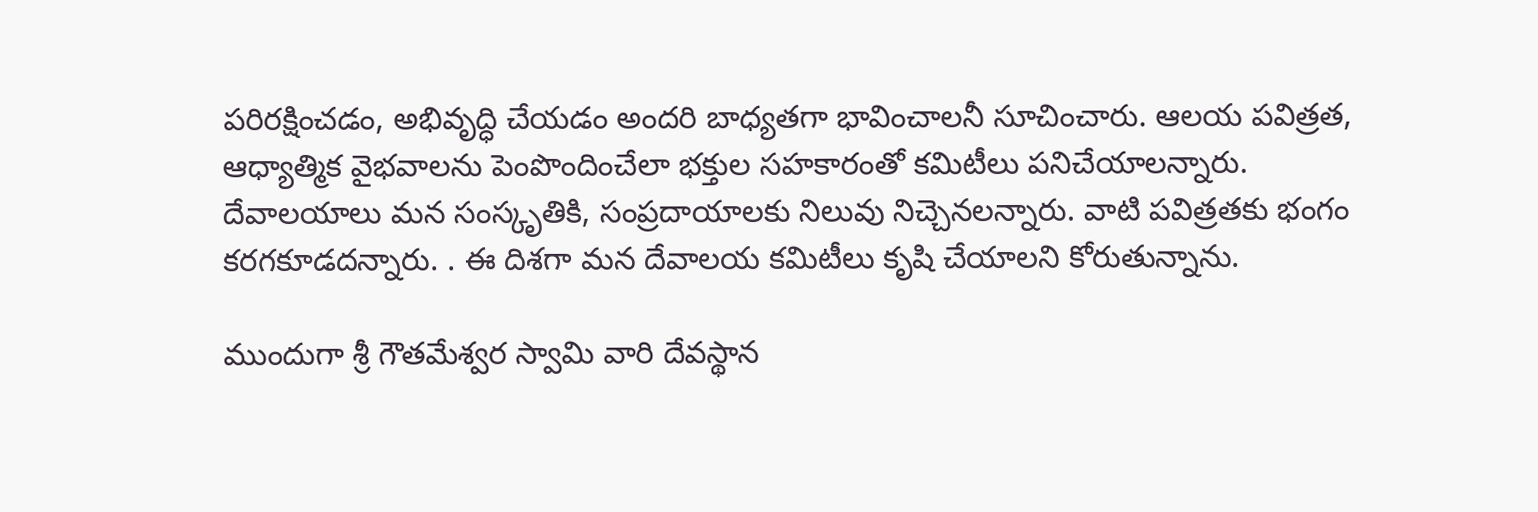పరిరక్షించడం, అభివృద్ధి చేయడం అందరి బాధ్యతగా భావించాలనీ సూచించారు. ఆలయ పవిత్రత, ఆధ్యాత్మిక వైభవాలను పెంపొందించేలా భక్తుల సహకారంతో కమిటీలు పనిచేయాలన్నారు.
దేవాలయాలు మన సంస్కృతికి, సంప్రదాయాలకు నిలువు నిచ్చెనలన్నారు. వాటి పవిత్రతకు భంగం కరగకూడదన్నారు. . ఈ దిశగా మన దేవాలయ కమిటీలు కృషి చేయాలని కోరుతున్నాను.

ముందుగా శ్రీ గౌతమేశ్వర స్వామి వారి దేవస్థాన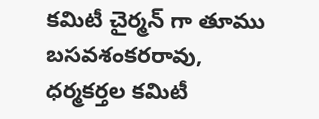కమిటీ చైర్మన్ గా తూము బసవశంకరరావు, ధర్మకర్తల కమిటీ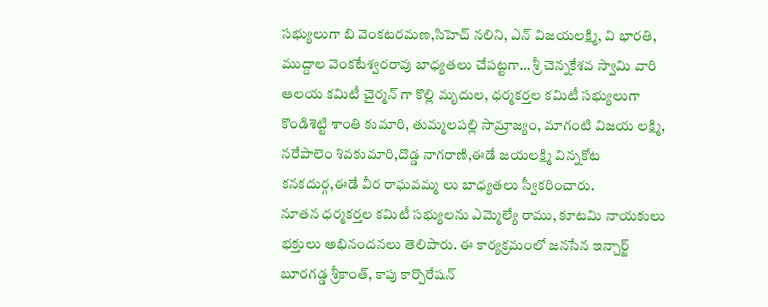సభ్యులుగా బి వెంకటరమణ,సిహెచ్ నలిని, ఎన్ విజయలక్ష్మి, వి భారతి, ముద్దాల వెంకటేశ్వరరావు బాధ్యతలు చేపట్టగా… శ్రీ చెన్నకేశవ స్వామి వారి ఆలయ కమిటీ చైర్మన్ గా కొల్లి మృదుల, ధర్మకర్తల కమిటీ సభ్యులుగా కొండిశెట్టి శాంతి కుమారి, తుమ్మలపల్లి సామ్రాజ్యం, మాగంటి విజయ లక్ష్మి, నరేపాలెం శివకుమారి,దొడ్డ నాగరాణి,ఈడే జయలక్ష్మి విన్నకోట కనకదుర్గ,ఈడే వీర రాఘవమ్మ లు బాధ్యతలు స్వీకరించారు.
నూతన ధర్మకర్తల కమిటీ సభ్యులను ఎమ్మెల్యే రాము, కూటమి నాయకులు భక్తులు అభినందనలు తెలిపారు. ఈ కార్యక్రమంలో జనసేన ఇన్చార్జ్ బూరగడ్డ శ్రీకాంత్, కాపు కార్పొరేషన్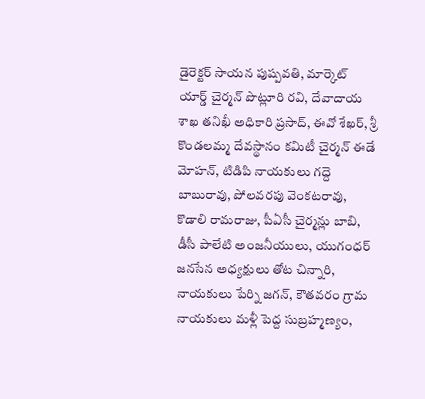డైరెక్టర్ సాయన పుష్పవతి, మార్కెట్ యార్డ్ చైర్మన్ పొట్లూరి రవి, దేవాదాయ శాఖ తనిఖీ అధికారి ప్రసాద్, ఈవో శేఖర్, శ్రీ కొండలమ్మ దేవస్థానం కమిటీ చైర్మన్ ఈడే మోహన్, టిడిపి నాయకులు గద్దె బాబురావు, పోలవరపు వెంకటరావు, కొడాలి రామరాజు, పీఏసీ చైర్మన్లు బాబి, డీసీ పాలేటి అంజనీయులు, యుగంధర్ జనసేన అధ్యక్షులు తోట చిన్నారి, నాయకులు పేర్ని జగన్, కౌతవరం గ్రామ నాయకులు మళ్లీ పెద్ద సుబ్రహ్మణ్యం,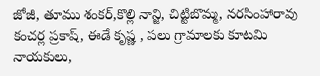జోజీ, తూము శంకర్,కొల్లి నాన్జి, చిట్టిబొమ్మ, నరసింహారావు కంచర్ల ప్రకాష్, ఈడే కృష్ణ , పలు గ్రామాలకు కూటమి నాయకులు,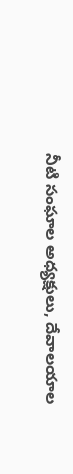నీటి సంఘాల అధ్యక్షులు, దేవాలయాల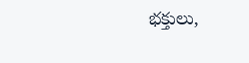భక్తులు,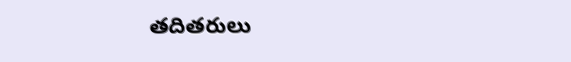తదితరులు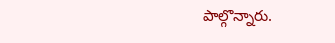పాల్గొన్నారు.